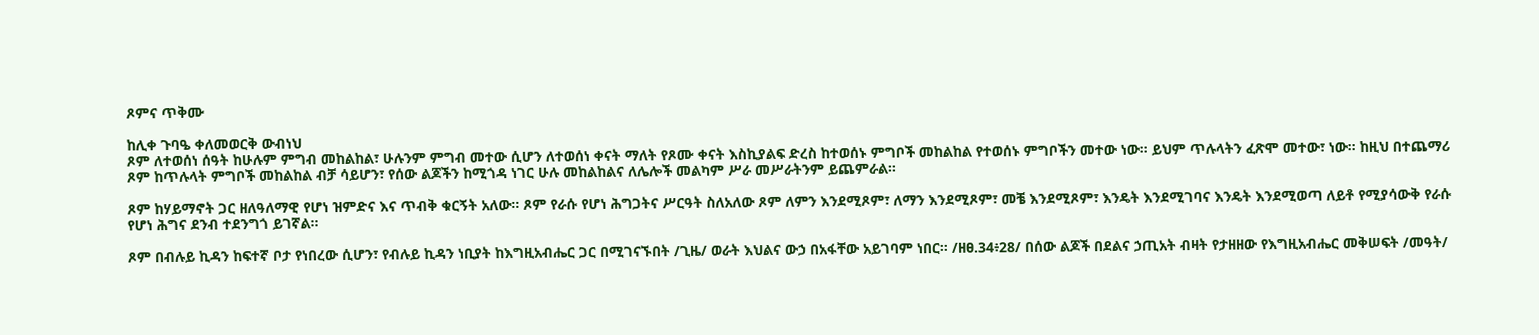ጾምና ጥቅሙ

ከሊቀ ጉባዔ ቀለመወርቅ ውብነህ
ጾም ለተወሰነ ሰዓት ከሁሉም ምግብ መከልከል፣ ሁሉንም ምግብ መተው ሲሆን ለተወሰነ ቀናት ማለት የጾሙ ቀናት እስኪያልፍ ድረስ ከተወሰኑ ምግቦች መከልከል የተወሰኑ ምግቦችን መተው ነው፡፡ ይህም ጥሉላትን ፈጽሞ መተው፣ ነው፡፡ ከዚህ በተጨማሪ ጾም ከጥሉላት ምግቦች መከልከል ብቻ ሳይሆን፣ የሰው ልጆችን ከሚጎዳ ነገር ሁሉ መከልከልና ለሌሎች መልካም ሥራ መሥራትንም ይጨምራል፡፡

ጾም ከሃይማኖት ጋር ዘለዓለማዊ የሆነ ዝምድና እና ጥብቅ ቁርኝት አለው፡፡ ጾም የራሱ የሆነ ሕግጋትና ሥርዓት ስለአለው ጾም ለምን እንደሚጾም፣ ለማን እንደሚጾም፣ መቼ እንደሚጾም፣ እንዴት እንደሚገባና እንዴት እንደሚወጣ ለይቶ የሚያሳውቅ የራሱ የሆነ ሕግና ደንብ ተደንግጎ ይገኛል፡፡

ጾም በብሉይ ኪዳን ከፍተኛ ቦታ የነበረው ሲሆን፣ የብሉይ ኪዳን ነቢያት ከእግዚአብሔር ጋር በሚገናኙበት /ጊዜ/ ወራት እህልና ውኃ በአፋቸው አይገባም ነበር፡፡ /ዘፀ.34፥28/ በሰው ልጆች በደልና ኃጢአት ብዛት የታዘዘው የእግዚአብሔር መቅሠፍት /መዓት/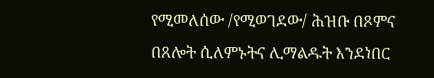የሚመለሰው /የሚወገደው/ ሕዝቡ በጾምና በጸሎት ሲለምኑትና ሊማልዱት እንደነበር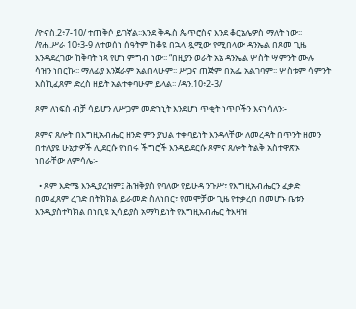/ዮናስ.2፥7-10/ ተጠቅሶ ይገኛል፡፡እንደ ቅዱስ ጴጥሮስና እንደ ቆርኔሌዎስ ማለት ነው፡፡ /የሐ.ሥራ 10፥3-9 ለተወሰነ ሰዓትም ከቆዩ በኋላ ጿሚው የሚበላው ዳንኤል በጾመ ጊዜ እንዳደረገው ከቅባት ነጻ የሆነ ምግብ ነው፡፡ “በዚያን ወራት አኔ ዳንኤል ሦስት ሣምንት ሙሉ ሳዝን ነበርኩ፡፡ ማለፊያ እንጀራም አልበላሁም፡፡ ሥጋና ጠጅም በአፌ አልገባም፡፡ ሦስቱም ሳምንት እስኪፈጸም ድረስ ዘይት አልተቀባሁም ይላል፡፡ /ዳን.10፥2-3/

ጾም ለነፍስ ብቻ ሳይሆን ለሥጋም መድኀኒት እንደሆነ ጥቂት ነጥቦችን እናነሳለን፡-

ጾምና ጸሎት በእግዚአብሔር ዘንድ ምን ያህል ተቀባይነት እንዳላቸው ለመረዳት በጥንት ዘመን በተለያዩ ሁኔታዎች ሊደርሱ የነበሩ ችግሮች እንዳይደርሱ ጾምና ጸሎት ትልቅ አስተዋጽኦ ነበራቸው ለምሳሌ፡-

  • ጾም እድሜ እንዲያረዝም፤ ሕዝቅያስ የባለው የይሁዳ ንጉሥ፣ የእግዚአብሔርን ፈቃድ በመፈጸም ረገድ በትክክል ይራመድ ስለነበር፣ የመሞቻው ጊዜ የተቃረበ በመሆኑ ቤቱን እንዲያስተካክል በነቢዩ ኢሳይያስ አማካይነት የእግዚአብሔር ትእዛዝ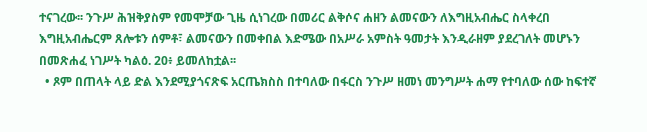ተናገረው፡፡ ንጉሥ ሕዝቅያስም የመሞቻው ጊዜ ሲነገረው በመሪር ልቅሶና ሐዘን ልመናውን ለእግዚአብሔር ስላቀረበ እግዚአብሔርም ጸሎቱን ሰምቶ፣ ልመናውን በመቀበል እድሜው በአሥራ አምስት ዓመታት እንዲራዘም ያደረገለት መሆኑን በመጽሐፈ ነገሥት ካልዕ. 20፥ ይመለከቷል፡፡
  • ጾም በጠላት ላይ ድል እንደሚያጎናጽፍ አርጤክስስ በተባለው በፋርስ ንጉሥ ዘመነ መንግሥት ሐማ የተባለው ሰው ከፍተኛ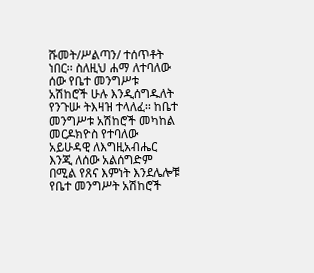ሹመት/ሥልጣን/ ተሰጥቶት ነበር፡፡ ስለዚህ ሐማ ለተባለው ሰው የቤተ መንግሥቱ አሽከሮች ሁሉ እንዲሰግዱለት የንጉሡ ትእዛዝ ተላለፈ፡፡ ከቤተ መንግሥቱ አሽከሮች መካከል መርዶክዮስ የተባለው አይሁዳዊ ለእግዚአብሔር እንጂ ለሰው አልሰግድም በሚል የጸና እምነት እንደሌሎቹ የቤተ መንግሥት አሽከሮች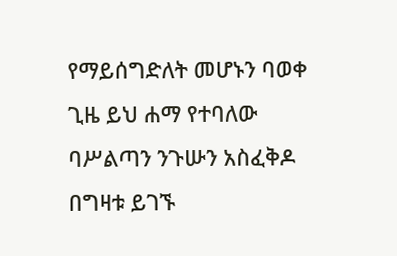የማይሰግድለት መሆኑን ባወቀ ጊዜ ይህ ሐማ የተባለው ባሥልጣን ንጉሡን አስፈቅዶ በግዛቱ ይገኙ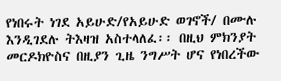የነበሩት ነገደ አይሁድ/የአይሁድ ወገኖች/ በሙሉ እንዲገደሉ ትእዛዝ አስተላለፈ፡፡ በዚህ ምክንያት መርዶክዮስና በዚያን ጊዜ ንግሥት ሆና የነበረችው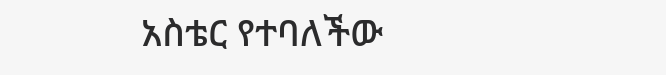አስቴር የተባለችው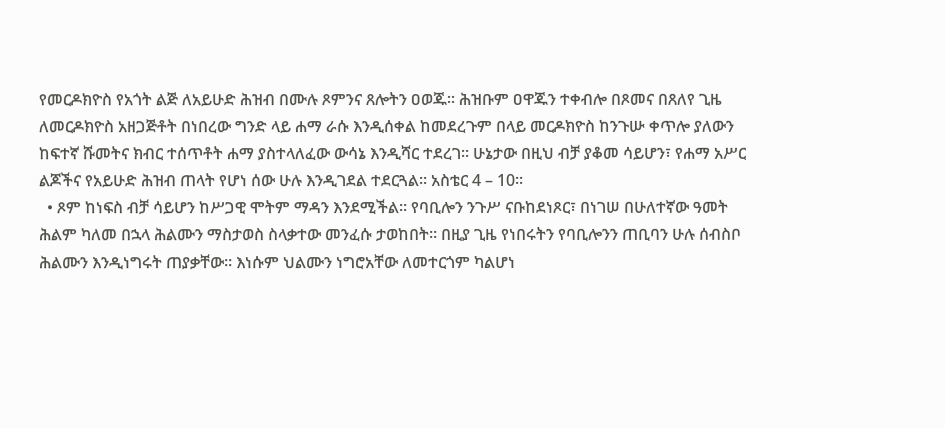የመርዶክዮስ የአጎት ልጅ ለአይሁድ ሕዝብ በሙሉ ጾምንና ጸሎትን ዐወጁ፡፡ ሕዝቡም ዐዋጁን ተቀብሎ በጾመና በጸለየ ጊዜ ለመርዶክዮስ አዘጋጅቶት በነበረው ግንድ ላይ ሐማ ራሱ እንዲሰቀል ከመደረጉም በላይ መርዶክዮስ ከንጉሡ ቀጥሎ ያለውን ከፍተኛ ሹመትና ክብር ተሰጥቶት ሐማ ያስተላለፈው ውሳኔ እንዲሻር ተደረገ፡፡ ሁኔታው በዚህ ብቻ ያቆመ ሳይሆን፣ የሐማ አሥር ልጆችና የአይሁድ ሕዝብ ጠላት የሆነ ሰው ሁሉ እንዲገደል ተደርጓል፡፡ አስቴር 4 – 10፡፡
  • ጾም ከነፍስ ብቻ ሳይሆን ከሥጋዊ ሞትም ማዳን እንደሚችል፡፡ የባቢሎን ንጉሥ ናቡከደነጾር፣ በነገሠ በሁለተኛው ዓመት ሕልም ካለመ በኋላ ሕልሙን ማስታወስ ስላቃተው መንፈሱ ታወከበት፡፡ በዚያ ጊዜ የነበሩትን የባቢሎንን ጠቢባን ሁሉ ሰብስቦ ሕልሙን እንዲነግሩት ጠያቃቸው፡፡ እነሱም ህልሙን ነግሮአቸው ለመተርጎም ካልሆነ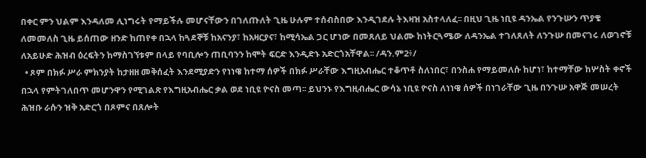በቀር ምን ህልም እንዳለመ ሊነግሩት የማይችሉ መሆናቸውን በገለጡለት ጊዜ ሁሉም ተሰብስበው እንዲገደሉ ትእዛዝ አስተላለፈ፡፡ በዚህ ጊዜ ነቢዩ ዳንኤል የንጉሡን ጥያቄ ለመመለስ ጊዜ ይሰጠው ዘንድ ከጠየቀ በኋላ ከጓደኞቹ ከአናንያ፣ ከአዛርያና፣ ከሚሳኤል ጋር ሆነው በመጸለይ ህልሙ ከነትርጓሜው ለዳንኤል ተገለጸለት ለንጉሡ በመናገሩ ለወገኖቹ ለአይሁድ ሕዝብ ዕረፍትን ከማስገኘቱም በላይ የባቢሎን ጠቢባንን ከሞት ፍርድ እንዲድኑ አድርጎአቸዋል፡፡ /ዳን.ም2፥/
  • ጾም በክፉ ሥራ ምክንያት ከታዘዘ መቅሰፈት እንደሚያድን የነነዌ ከተማ ሰዎች በክፉ ሥራቸው እግዚአብሔር ተቆጥቶ ስለነበር፣ በንስሐ የማይመለሱ ከሆነ፣ ከተማቸው ከሦስት ቀኖች በኋላ የምትገለበጥ መሆንዋን የሚገልጽ የእግዚአብሔር ቃል ወደ ነቢዩ ዮናስ መጣ፡፡ ይህንኑ የእግዚብሔር ውሳኔ ነቢዩ ዮናስ ለነነዌ ሰዎች በነገራቸው ጊዜ በንጉሡ አዋጅ መሠረት ሕዝቡ ራሱን ዝቅ አድርጎ በጾምና በጸሎት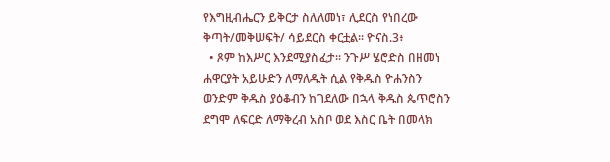የእግዚብሔርን ይቅርታ ስለለመነ፣ ሊደርስ የነበረው ቅጣት/መቅሠፍት/ ሳይደርስ ቀርቷል፡፡ ዮናስ.3፥
  • ጾም ከእሥር እንደሚያስፈታ፡፡ ንጉሥ ሄሮድስ በዘመነ ሐዋርያት አይሁድን ለማለዱት ሲል የቅዱስ ዮሐንስን ወንድም ቅዱስ ያዕቆብን ከገደለው በኋላ ቅዱስ ጴጥሮስን ደግሞ ለፍርድ ለማቅረብ አስቦ ወደ እስር ቤት በመላክ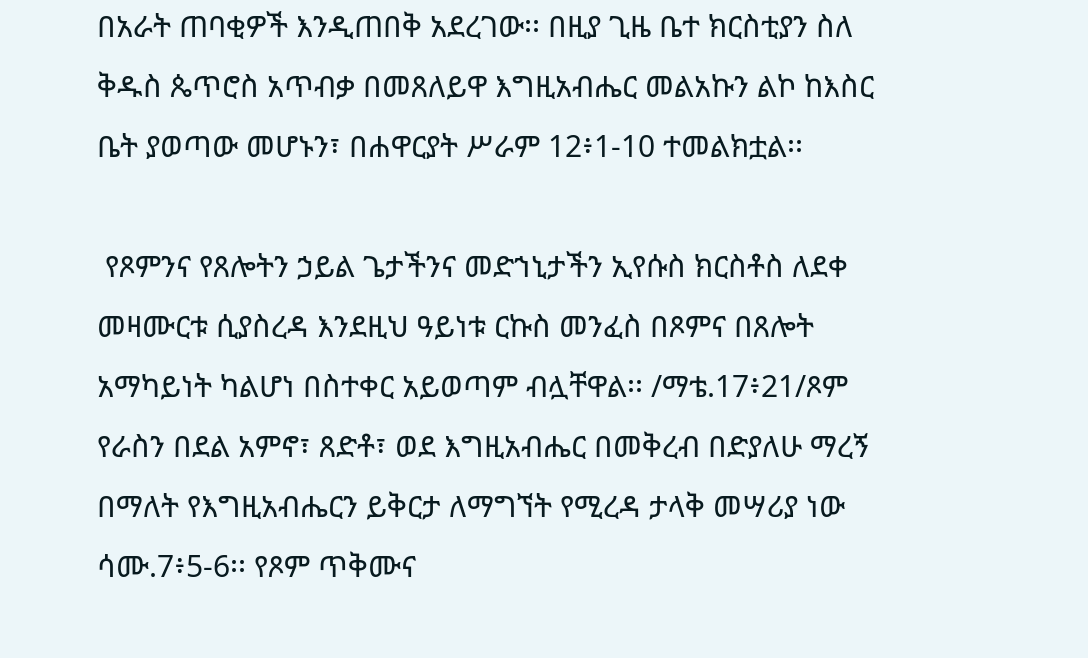በአራት ጠባቂዎች እንዲጠበቅ አደረገው፡፡ በዚያ ጊዜ ቤተ ክርስቲያን ስለ ቅዱስ ጴጥሮስ አጥብቃ በመጸለይዋ እግዚአብሔር መልአኩን ልኮ ከእስር ቤት ያወጣው መሆኑን፣ በሐዋርያት ሥራም 12፥1-10 ተመልክቷል፡፡

 የጾምንና የጸሎትን ኃይል ጌታችንና መድኀኒታችን ኢየሱስ ክርስቶስ ለደቀ መዛሙርቱ ሲያስረዳ እንደዚህ ዓይነቱ ርኩስ መንፈስ በጾምና በጸሎት አማካይነት ካልሆነ በስተቀር አይወጣም ብሏቸዋል፡፡ /ማቴ.17፥21/ጾም የራስን በደል አምኖ፣ ጸድቶ፣ ወደ እግዚአብሔር በመቅረብ በድያለሁ ማረኝ በማለት የእግዚአብሔርን ይቅርታ ለማግኘት የሚረዳ ታላቅ መሣሪያ ነው ሳሙ.7፥5-6፡፡ የጾም ጥቅሙና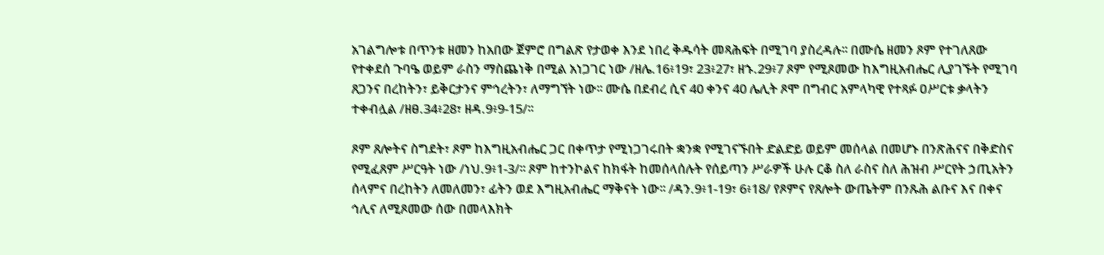አገልግሎቱ በጥንቱ ዘመን ከአበው ጀምሮ በግልጽ የታወቀ እንደ ነበረ ቅዱሳት መጻሕፍት በሚገባ ያስረዳሉ፡፡ በሙሴ ዘመን ጾም የተገለጸው የተቀደሰ ጉባዔ ወይም ራስን ማስጨነቅ በሚል አነጋገር ነው /ዘሌ.16፥19፣ 23፥27፣ ዘኁ.29፥7 ጾም የሚጾመው ከእግዚአብሔር ሊያገኙት የሚገባ ጸጋንና በረከትን፣ ይቅርታንና ምኅረትን፣ ለማግኘት ነው፡፡ ሙሴ በደብረ ሲና 40 ቀንና 40 ሌሊት ጾሞ በግብር አምላካዊ የተጻፉ ዐሥርቱ ቃላትን ተቀብሏል /ዘፀ.34፥28፣ ዘዳ.9፥9-15/፡፡

ጾም ጸሎትና ስግደት፣ ጾም ከእግዚአብሔር ጋር በቀጥታ የሚነጋገሩበት ቋንቋ የሚገናኙበት ድልድይ ወይም መሰላል በመሆኑ በንጽሕናና በቅድስና የሚፈጸም ሥርዓት ነው /ነህ.9፥1-3/፡፡ ጾም ከተንኮልና ከክፋት ከመሰላሰሉት የሰይጣን ሥራዎች ሁሉ ርቆ ስለ ራስና ስለ ሕዝብ ሥርየት ኃጢአትን ሰላምና በረከትን ለመለመን፣ ፊትን ወደ እግዚአብሔር ማቅናት ነው፡፡ /ዳን.9፥1-19፣ 6፥18/ የጾምና የጸሎት ውጤትም በንጹሕ ልቡና እና በቀና ኅሊና ለሚጾመው ሰው በመላእክት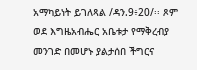አማካይነት ይገለጻል /ዳን.9፥20/፡፡ ጾም ወደ እግዜአብሔር አቤቱታ የማቅረብያ መንገድ በመሆኑ ያልታሰበ ችግርና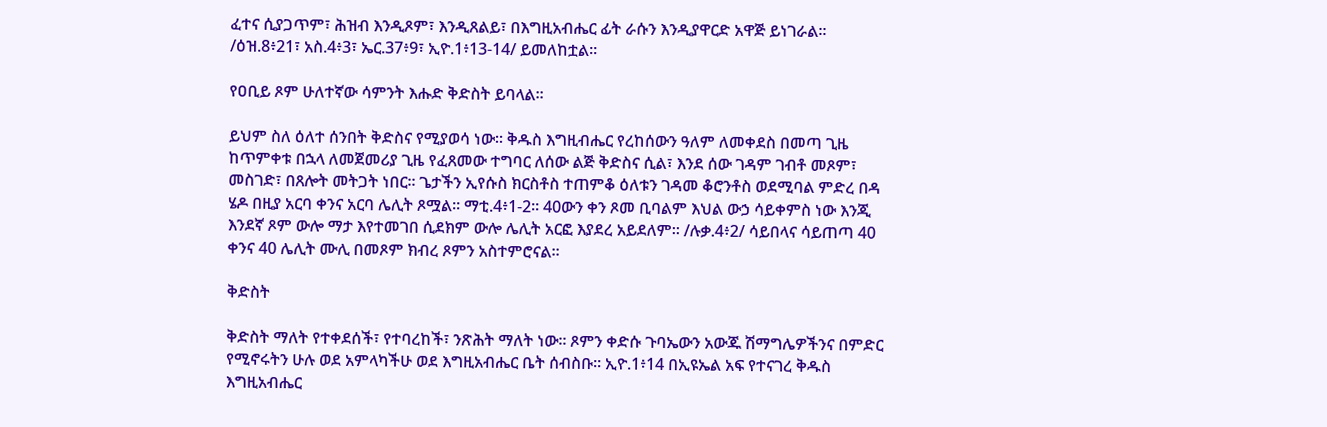ፈተና ሲያጋጥም፣ ሕዝብ እንዲጾም፣ እንዲጸልይ፣ በእግዚአብሔር ፊት ራሱን እንዲያዋርድ አዋጅ ይነገራል፡፡ /ዕዝ.8፥21፣ አስ.4፥3፣ ኤር.37፥9፣ ኢዮ.1፥13-14/ ይመለከቷል፡፡

የዐቢይ ጾም ሁለተኛው ሳምንት እሑድ ቅድስት ይባላል፡፡

ይህም ስለ ዕለተ ሰንበት ቅድስና የሚያወሳ ነው፡፡ ቅዱስ እግዚብሔር የረከሰውን ዓለም ለመቀደስ በመጣ ጊዜ ከጥምቀቱ በኋላ ለመጀመሪያ ጊዜ የፈጸመው ተግባር ለሰው ልጅ ቅድስና ሲል፣ እንደ ሰው ገዳም ገብቶ መጾም፣ መስገድ፣ በጸሎት መትጋት ነበር፡፡ ጌታችን ኢየሱስ ክርስቶስ ተጠምቆ ዕለቱን ገዳመ ቆሮንቶስ ወደሚባል ምድረ በዳ ሄዶ በዚያ አርባ ቀንና አርባ ሌሊት ጾሟል፡፡ ማቲ.4፥1-2፡፡ 40ውን ቀን ጾመ ቢባልም እህል ውኃ ሳይቀምስ ነው እንጂ እንደኛ ጾም ውሎ ማታ እየተመገበ ሲደክም ውሎ ሌሊት አርፎ እያደረ አይደለም፡፡ /ሉቃ.4፥2/ ሳይበላና ሳይጠጣ 40 ቀንና 40 ሌሊት ሙሊ በመጾም ክብረ ጾምን አስተምሮናል፡፡

ቅድስት

ቅድስት ማለት የተቀደሰች፣ የተባረከች፣ ንጽሕት ማለት ነው፡፡ ጾምን ቀድሱ ጉባኤውን አውጁ ሽማግሌዎችንና በምድር የሚኖሩትን ሁሉ ወደ አምላካችሁ ወደ እግዚአብሔር ቤት ሰብስቡ፡፡ ኢዮ.1፥14 በኢዩኤል አፍ የተናገረ ቅዱስ እግዚአብሔር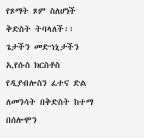የጾማት ጾም ስለሆነች ቅድስት ትባላለች፡፡ ጌታችን መድኀኒታችን ኢየሱስ ክርስቶስ የዲያብሎስን ፈተና ድል ለመንሳት በቅድስት ከተማ በሰሎሞን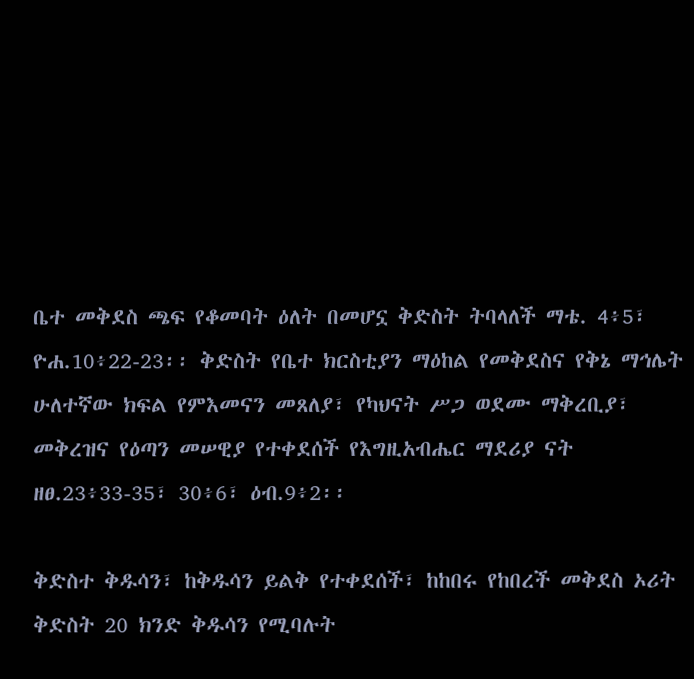ቤተ መቅደስ ጫፍ የቆመባት ዕለት በመሆኗ ቅድስት ትባላለች ማቴ. 4፥5፣ ዮሐ.10፥22-23፡፡ ቅድስት የቤተ ክርስቲያን ማዕከል የመቅደስና የቅኔ ማኅሌት ሁለተኛው ክፍል የምእመናን መጸለያ፣ የካህናት ሥጋ ወደሙ ማቅረቢያ፣ መቅረዝና የዕጣን መሠዊያ የተቀደሰች የእግዚአብሔር ማደሪያ ናት ዘፀ.23፥33-35፣ 30፥6፣ ዕብ.9፥2፡፡

ቅድስተ ቅዱሳን፣ ከቅዱሳን ይልቅ የተቀደሰች፣ ከከበሩ የከበረች መቅደስ ኦሪት ቅድስት 20 ክንድ ቅዱሳን የሚባሉት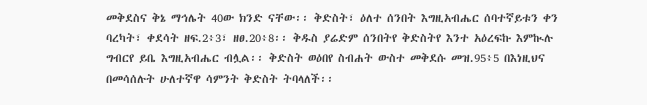መቅደስና ቅኔ ማኅሌት 40ው ክንድ ናቸው፡፡ ቅድስት፣ ዕለተ ሰንበት እግዚአብሔር ሰባተኛይቱን ቀን ባረካት፣ ቀደሳት ዘፍ.2፥3፣ ዘፀ.20፥8፡፡ ቅዱስ ያሬድም ሰንበትየ ቅድስትየ እንተ አዕረፍኩ እምኲሉ ግብርየ ይቤ እግዚአብሔር ብሏል፡፡ ቅድስት ወዕበየ ስብሐት ውስተ መቅደሱ መዝ.95፥5 በእነዚህና በመሳሰሉት ሁለተኛዋ ሳምንት ቅድስት ትባላለች፡፡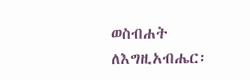ወስብሐት ለእግዚአብሔር፡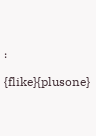፡

{flike}{plusone}